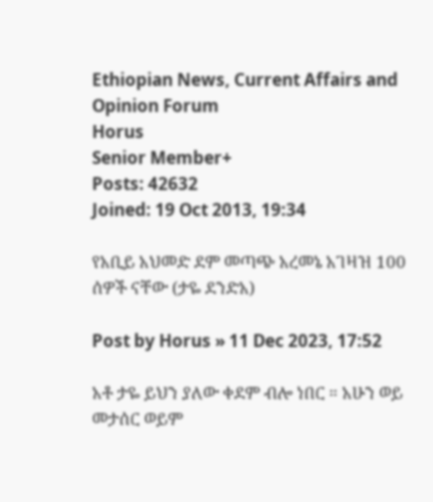Ethiopian News, Current Affairs and Opinion Forum
Horus
Senior Member+
Posts: 42632
Joined: 19 Oct 2013, 19:34

የአቢይ አህመድ ደም መጣጭ አረመኔ አገዛዝ 100 ሰዎች ናቸው (ታዬ ደንድአ)

Post by Horus » 11 Dec 2023, 17:52

አቶ ታዬ ይህን ያለው ቀደም ብሎ ነበር ። አሁን ወይ መታሰር ወይም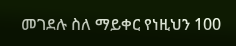መገደሉ ስለ ማይቀር የነዚህን 100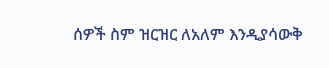ሰዎች ስም ዝርዝር ለአለም እንዲያሳውቅ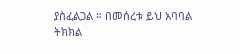ያስፈልጋል ። በመሰረቱ ይህ አባባል ትክክል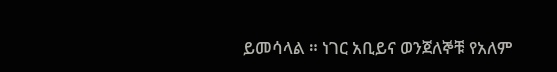ይመሳላል ። ነገር አቢይና ወንጀለኞቹ የአለም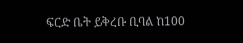ፍርድ ቤት ይቅረቡ ቢባል ከ100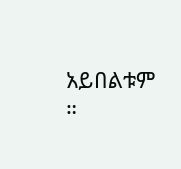አይበልቱም ።